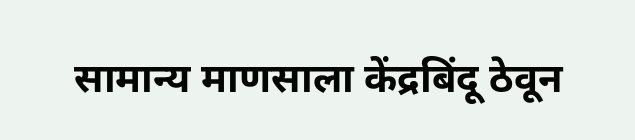सामान्य माणसाला केंद्रबिंदू ठेवून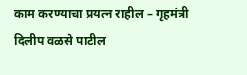काम करण्याचा प्रयत्न राहील – गृहमंत्री दिलीप वळसे पाटील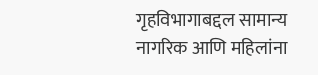गृहविभागाबद्दल सामान्य नागरिक आणि महिलांना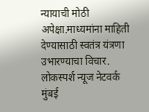न्यायाची मोठी अपेक्षा.माध्यमांना माहिती देण्यासाठी स्वतंत्र यंत्रणा उभारण्याचा विचार.
लोकस्पर्श न्यूज नेटवर्क
मुंबई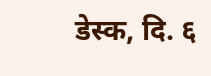डेस्क, दि. ६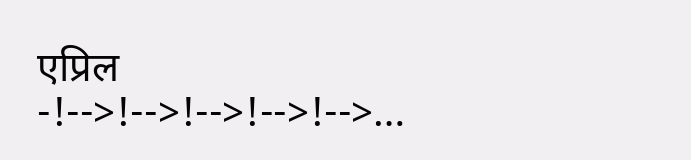एप्रिल -!-->!-->!-->!-->!-->…